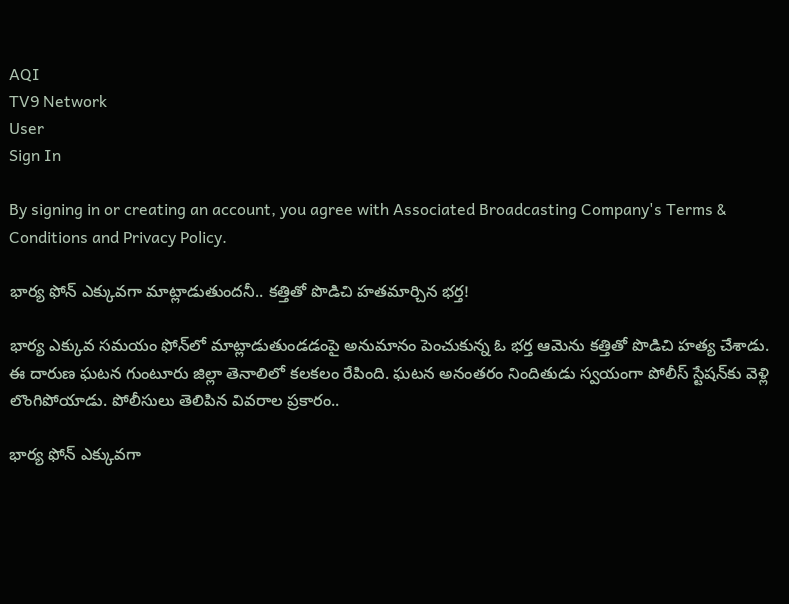AQI
TV9 Network
User
Sign In

By signing in or creating an account, you agree with Associated Broadcasting Company's Terms & Conditions and Privacy Policy.

భార్య ఫోన్‌ ఎక్కువగా మాట్లాడుతుందనీ.. కత్తితో పొడిచి హతమార్చిన భర్త!

భార్య ఎక్కువ సమయం ఫోన్‌లో మాట్లాడుతుండడంపై అనుమానం పెంచుకున్న ఓ భర్త ఆమెను కత్తితో పొడిచి హత్య చేశాడు. ఈ దారుణ ఘటన గుంటూరు జిల్లా తెనాలిలో కలకలం రేపింది. ఘటన అనంతరం నిందితుడు స్వయంగా పోలీస్ స్టేషన్‌కు వెళ్లి లొంగిపోయాడు. పోలీసులు తెలిపిన వివరాల ప్రకారం..

భార్య ఫోన్‌ ఎక్కువగా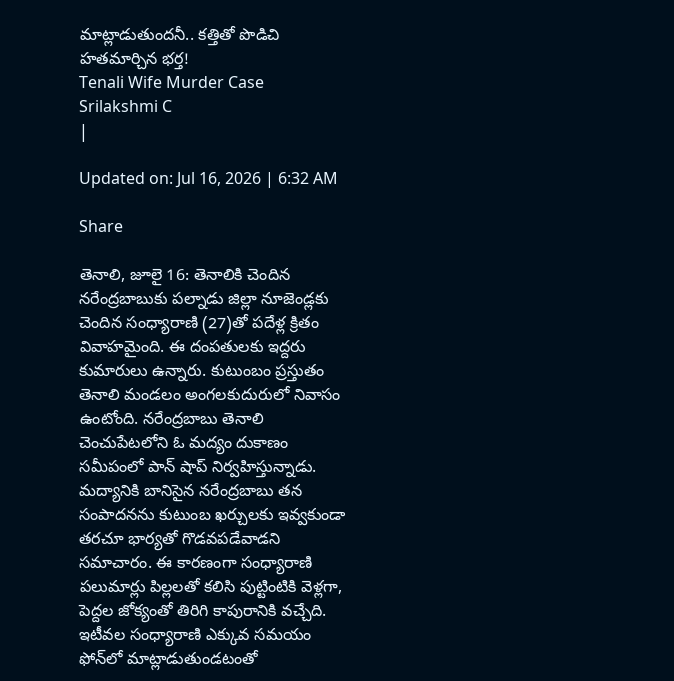మాట్లాడుతుందనీ.. కత్తితో పొడిచి హతమార్చిన భర్త!
Tenali Wife Murder Case
Srilakshmi C
|

Updated on: Jul 16, 2026 | 6:32 AM

Share

తెనాలి, జూలై 16: తెనాలికి చెందిన నరేంద్రబాబుకు పల్నాడు జిల్లా నూజెండ్లకు చెందిన సంధ్యారాణి (27)తో పదేళ్ల క్రితం వివాహమైంది. ఈ దంపతులకు ఇద్దరు కుమారులు ఉన్నారు. కుటుంబం ప్రస్తుతం తెనాలి మండలం అంగలకుదురులో నివాసం ఉంటోంది. నరేంద్రబాబు తెనాలి చెంచుపేటలోని ఓ మద్యం దుకాణం సమీపంలో పాన్ షాప్ నిర్వహిస్తున్నాడు. మద్యానికి బానిసైన నరేంద్రబాబు తన సంపాదనను కుటుంబ ఖర్చులకు ఇవ్వకుండా తరచూ భార్యతో గొడవపడేవాడని సమాచారం. ఈ కారణంగా సంధ్యారాణి పలుమార్లు పిల్లలతో కలిసి పుట్టింటికి వెళ్లగా, పెద్దల జోక్యంతో తిరిగి కాపురానికి వచ్చేది. ఇటీవల సంధ్యారాణి ఎక్కువ సమయం ఫోన్‌లో మాట్లాడుతుండటంతో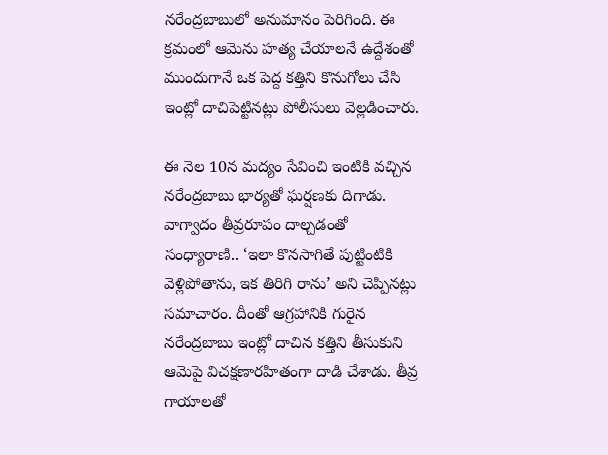నరేంద్రబాబులో అనుమానం పెరిగింది. ఈ క్రమంలో ఆమెను హత్య చేయాలనే ఉద్దేశంతో ముందుగానే ఒక పెద్ద కత్తిని కొనుగోలు చేసి ఇంట్లో దాచిపెట్టినట్లు పోలీసులు వెల్లడించారు.

ఈ నెల 10న మద్యం సేవించి ఇంటికి వచ్చిన నరేంద్రబాబు భార్యతో ఘర్షణకు దిగాడు. వాగ్వాదం తీవ్రరూపం దాల్చడంతో సంధ్యారాణి.. ‘ఇలా కొనసాగితే పుట్టింటికి వెళ్లిపోతాను, ఇక తిరిగి రాను’ అని చెప్పినట్లు సమాచారం. దీంతో ఆగ్రహానికి గురైన నరేంద్రబాబు ఇంట్లో దాచిన కత్తిని తీసుకుని ఆమెపై విచక్షణారహితంగా దాడి చేశాడు. తీవ్ర గాయాలతో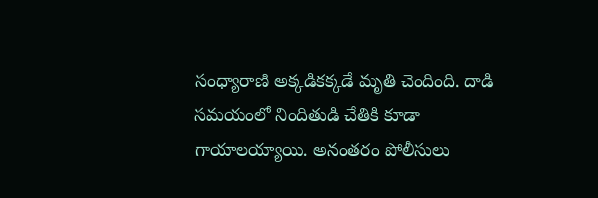సంధ్యారాణి అక్కడికక్కడే మృతి చెందింది. దాడి సమయంలో నిందితుడి చేతికి కూడా గాయాలయ్యాయి. అనంతరం పోలీసులు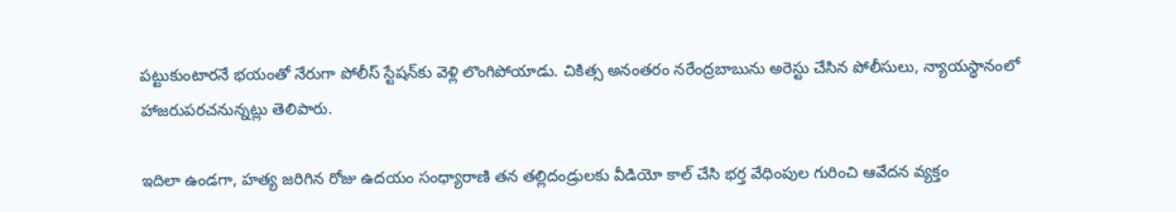పట్టుకుంటారనే భయంతో నేరుగా పోలీస్ స్టేషన్‌కు వెళ్లి లొంగిపోయాడు. చికిత్స అనంతరం నరేంద్రబాబును అరెస్టు చేసిన పోలీసులు, న్యాయస్థానంలో హాజరుపరచనున్నట్లు తెలిపారు.

ఇదిలా ఉండగా, హత్య జరిగిన రోజు ఉదయం సంధ్యారాణి తన తల్లిదండ్రులకు వీడియో కాల్ చేసి భర్త వేధింపుల గురించి ఆవేదన వ్యక్తం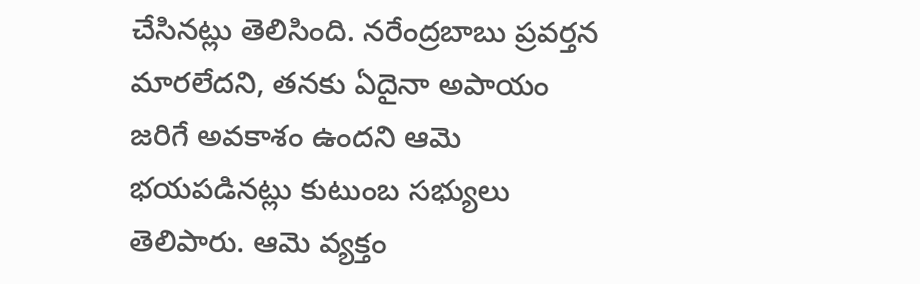చేసినట్లు తెలిసింది. నరేంద్రబాబు ప్రవర్తన మారలేదని, తనకు ఏదైనా అపాయం జరిగే అవకాశం ఉందని ఆమె భయపడినట్లు కుటుంబ సభ్యులు తెలిపారు. ఆమె వ్యక్తం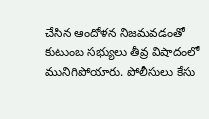చేసిన ఆందోళన నిజమవడంతో కుటుంబ సభ్యులు తీవ్ర విషాదంలో మునిగిపోయారు. పోలీసులు కేసు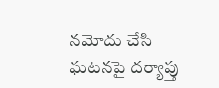నమోదు చేసి ఘటనపై దర్యాప్తు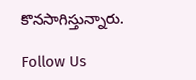కొనసాగిస్తున్నారు.

Follow Us